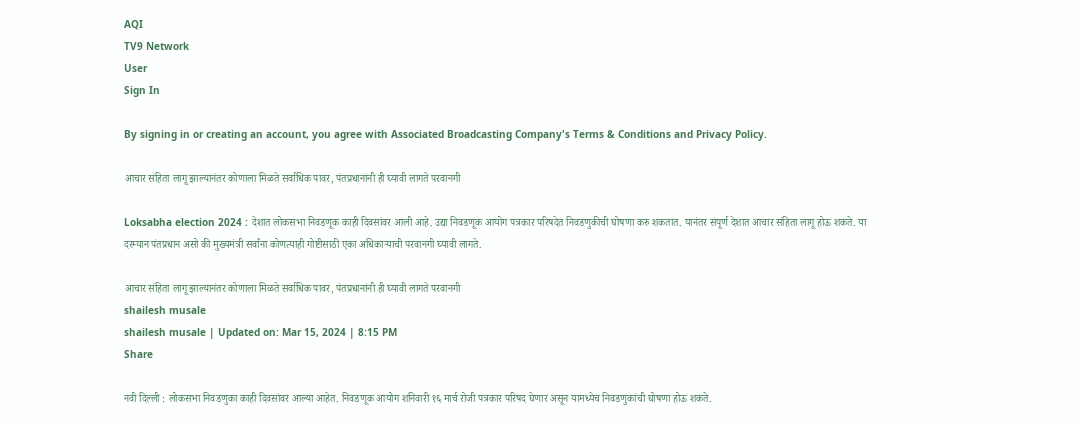AQI
TV9 Network
User
Sign In

By signing in or creating an account, you agree with Associated Broadcasting Company's Terms & Conditions and Privacy Policy.

आचार संहिता लागू झाल्यानंतर कोणाला मिळते सर्वाधिक पावर, पंतप्रधानांनी ही घ्यावी लागते परवानगी

Loksabha election 2024 : देशात लोकसभा निवडणूक काही दिवसांवर आली आहे. उद्या निवडणूक आयोग पत्रकार परिषदेत निवडणुकीची घोषणा करु शकतात. यानंतर संपूर्ण देशात आचार संहिता लागू होऊ शकते. या दरम्यान पंतप्रधान असो की मुख्यमंत्री सर्वांना कोणत्याही गोष्टीसाठी एका अधिकाऱ्याची परवानगी घ्यावी लागते.

आचार संहिता लागू झाल्यानंतर कोणाला मिळते सर्वाधिक पावर, पंतप्रधानांनी ही घ्यावी लागते परवानगी
shailesh musale
shailesh musale | Updated on: Mar 15, 2024 | 8:15 PM
Share

नवी दिल्ली : लोकसभा निवडणुका काही दिवसांवर आल्या आहेत. निवडणूक आयोग शनिवारी १६ मार्च रोजी पत्रकार परिषद घेणार असून यामध्येच निवडणुकांची घोषणा होऊ शकते.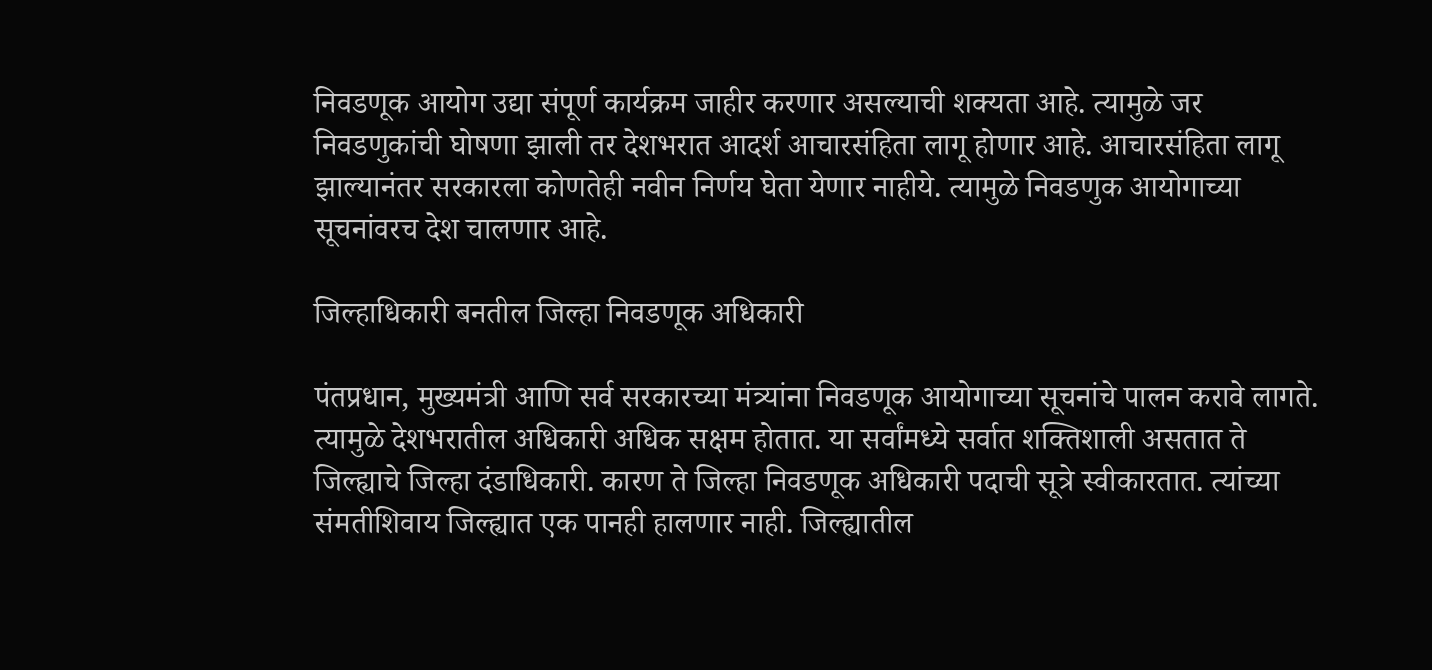निवडणूक आयोग उद्या संपूर्ण कार्यक्रम जाहीर करणार असल्याची शक्यता आहे. त्यामुळे जर निवडणुकांची घोषणा झाली तर देशभरात आदर्श आचारसंहिता लागू होणार आहे. आचारसंहिता लागू झाल्यानंतर सरकारला कोणतेही नवीन निर्णय घेता येणार नाहीये. त्यामुळे निवडणुक आयोगाच्या सूचनांवरच देश चालणार आहे.

जिल्हाधिकारी बनतील जिल्हा निवडणूक अधिकारी

पंतप्रधान, मुख्यमंत्री आणि सर्व सरकारच्या मंत्र्यांना निवडणूक आयोगाच्या सूचनांचे पालन करावे लागते. त्यामुळे देशभरातील अधिकारी अधिक सक्षम होतात. या सर्वांमध्ये सर्वात शक्तिशाली असतात ते जिल्ह्याचे जिल्हा दंडाधिकारी. कारण ते जिल्हा निवडणूक अधिकारी पदाची सूत्रे स्वीकारतात. त्यांच्या संमतीशिवाय जिल्ह्यात एक पानही हालणार नाही. जिल्ह्यातील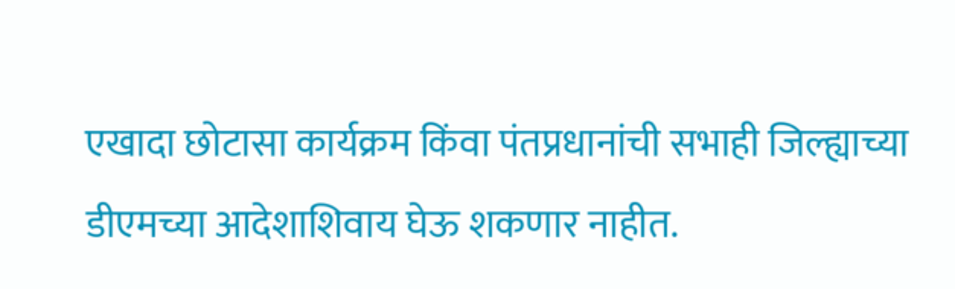एखादा छोटासा कार्यक्रम किंवा पंतप्रधानांची सभाही जिल्ह्याच्या डीएमच्या आदेशाशिवाय घेऊ शकणार नाहीत.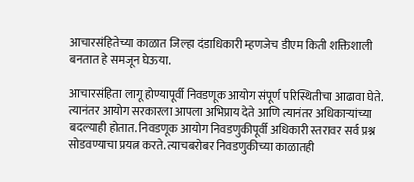आचारसंहितेच्या काळात जिल्हा दंडाधिकारी म्हणजेच डीएम किती शक्तिशाली बनतात हे समजून घेऊया.

आचारसंहिता लागू होण्यापूर्वी निवडणूक आयोग संपूर्ण परिस्थितीचा आढावा घेते. त्यानंतर आयोग सरकारला आपला अभिप्राय देते आणि त्यानंतर अधिकाऱ्यांच्या बदल्याही होतात. निवडणूक आयोग निवडणुकीपूर्वी अधिकारी स्तरावर सर्व प्रश्न सोडवण्याचा प्रयत्न करते. त्याचबरोबर निवडणुकीच्या काळातही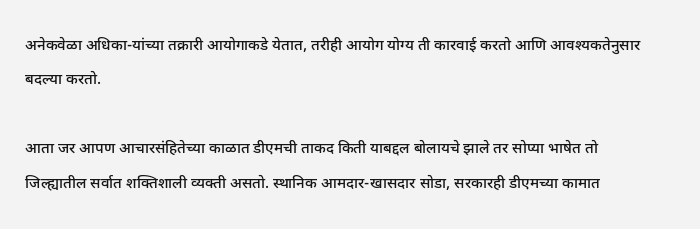अनेकवेळा अधिका-यांच्या तक्रारी आयोगाकडे येतात, तरीही आयोग योग्य ती कारवाई करतो आणि आवश्यकतेनुसार बदल्या करतो.

आता जर आपण आचारसंहितेच्या काळात डीएमची ताकद किती याबद्दल बोलायचे झाले तर सोप्या भाषेत तो जिल्ह्यातील सर्वात शक्तिशाली व्यक्ती असतो. स्थानिक आमदार-खासदार सोडा, सरकारही डीएमच्या कामात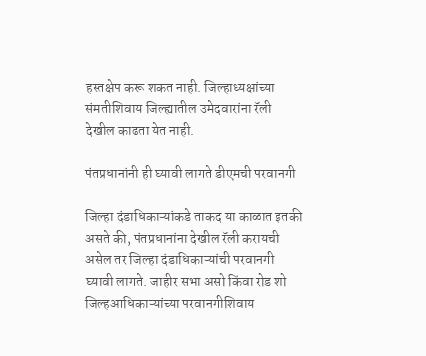हस्तक्षेप करू शकत नाही. जिल्हाध्यक्षांच्या संमतीशिवाय जिल्ह्यातील उमेदवारांना रॅली देखील काढता येत नाही.

पंतप्रधानांनी ही घ्यावी लागते डीएमची परवानगी

जिल्हा दंडाधिकाऱ्यांकडे ताकद या काळात इतकी असते की, पंतप्रधानांना देखील रॅली करायची असेल तर जिल्हा दंडाधिकाऱ्यांची परवानगी घ्यावी लागते. जाहीर सभा असो किंवा रोड शो जिल्हआधिकाऱ्यांच्या परवानगीशिवाय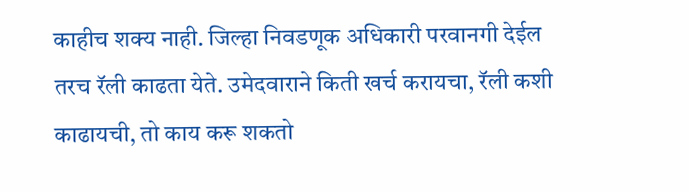काहीच शक्य नाही. जिल्हा निवडणूक अधिकारी परवानगी देईल तरच रॅली काढता येते. उमेदवाराने किती खर्च करायचा, रॅली कशी काढायची, तो काय करू शकतो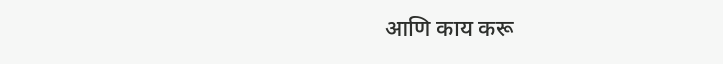आणि काय करू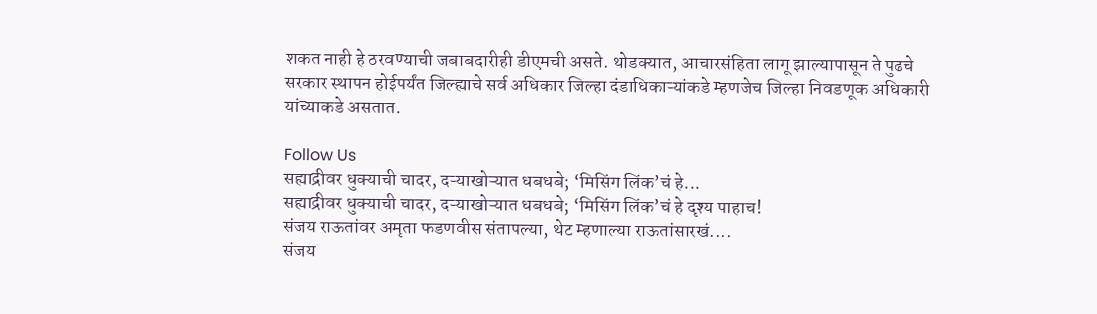शकत नाही हे ठरवण्याची जबाबदारीही डीएमची असते. थोडक्यात, आचारसंहिता लागू झाल्यापासून ते पुढचे सरकार स्थापन होईपर्यंत जिल्ह्याचे सर्व अधिकार जिल्हा दंडाधिकाऱ्यांकडे म्हणजेच जिल्हा निवडणूक अधिकारी यांच्याकडे असतात.

Follow Us
सह्याद्रीवर धुक्याची चादर, दऱ्याखोऱ्यात धबधबे; ‘मिसिंग लिंक’चं हे...
सह्याद्रीवर धुक्याची चादर, दऱ्याखोऱ्यात धबधबे; ‘मिसिंग लिंक’चं हे दृश्य पाहाच!
संजय राऊतांवर अमृता फडणवीस संतापल्या, थेट म्हणाल्या राऊतांसारखं....
संजय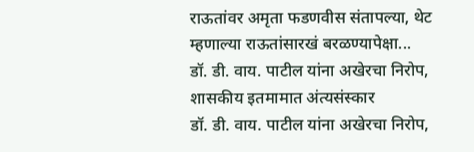राऊतांवर अमृता फडणवीस संतापल्या, थेट म्हणाल्या राऊतांसारखं बरळण्यापेक्षा...
डॉ. डी. वाय. पाटील यांना अखेरचा निरोप, शासकीय इतमामात अंत्यसंस्कार
डॉ. डी. वाय. पाटील यांना अखेरचा निरोप,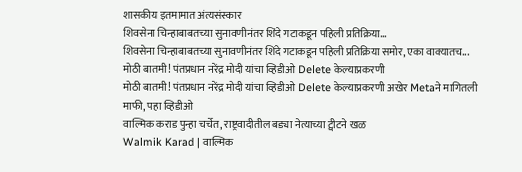शासकीय इतमामात अंत्यसंस्कार
शिवसेना चिन्हाबाबतच्या सुनावणीनंतर शिंदे गटाकडून पहिली प्रतिक्रिया...
शिवसेना चिन्हाबाबतच्या सुनावणीनंतर शिंदे गटाकडून पहिली प्रतिक्रिया समोर, एका वाक्यातच...
मोठी बातमी! पंतप्रधान नरेंद्र मोदी यांचा व्हिडीओ Delete केल्याप्रकरणी
मोठी बातमी! पंतप्रधान नरेंद्र मोदी यांचा व्हिडीओ Delete केल्याप्रकरणी अखेर Metaने मागितली माफी, पहा व्हिडीओ
वाल्मिक कराड पुन्हा चर्चेत, राष्ट्रवादीतील बड्या नेत्याच्या ट्वीटने खळ
Walmik Karad | वाल्मिक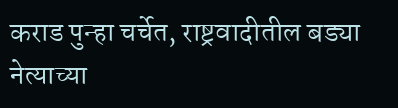कराड पुन्हा चर्चेत, राष्ट्रवादीतील बड्या नेत्याच्या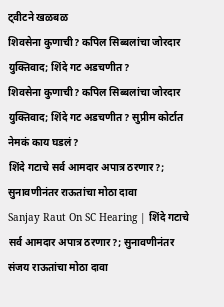ट्वीटने खळबळ
शिवसेना कुणाची? कपिल सिब्बलांचा जोरदार युक्तिवाद; शिंदे गट अडचणीत?
शिवसेना कुणाची? कपिल सिब्बलांचा जोरदार युक्तिवाद; शिंदे गट अडचणीत? सुप्रीम कोर्टात नेमकं काय घडलं?
शिंदे गटाचे सर्व आमदार अपात्र ठरणार?; सुनावणीनंतर राऊतांचा मोठा दावा
Sanjay Raut On SC Hearing | शिंदे गटाचे सर्व आमदार अपात्र ठरणार?; सुनावणीनंतर संजय राऊतांचा मोठा दावा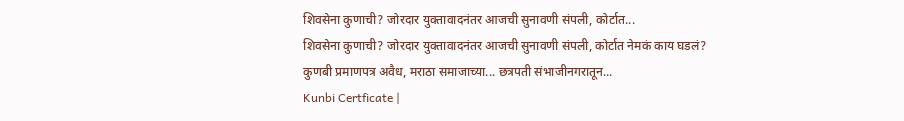शिवसेना कुणाची? जोरदार युक्तावादनंतर आजची सुनावणी संपली, कोर्टात...
शिवसेना कुणाची? जोरदार युक्तावादनंतर आजची सुनावणी संपली, कोर्टात नेमकं काय घडलं?
कुणबी प्रमाणपत्र अवैध, मराठा समाजाच्या... छत्रपती संभाजीनगरातून...
Kunbi Certficate |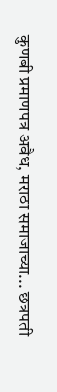कुणबी प्रमाणपत्र अवैध, मराठा समाजाच्या... छत्रपती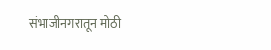संभाजीनगरातून मोठी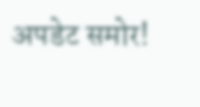अपडेट समोर!